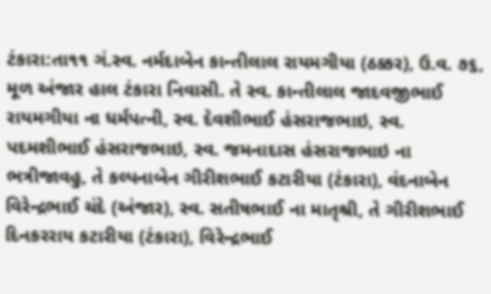ટંકારા:તા૧૧ ગં.સ્વ. નર્મદાબેન કાન્તીલાલ રાયમગીયા (ઠક્કર), ઉ.વ. ૭૬, મૂળ અંજાર હાલ ટંકારા નિવાસી. તે સ્વ. કાન્તીલાલ જાદવજીભાઈ રાયમગીયા ના ધર્મપત્ની, સ્વ. દેવશીભાઈ હંસરાજભાઇ, સ્વ. પદમશીભાઈ હંસરાજભાઇ, સ્વ. જમનાદાસ હંસરાજભાઇ ના ભત્રીજાવહુ, તે કલ્પનાબેન ગીરીશભાઈ કટારીયા (ટંકારા), વંદનાબેન વિરેન્દ્રભાઈ ચંદે (અંજાર), સ્વ. સતીષભાઈ ના માતૃશ્રી, તે ગીરીશભાઈ દિનકરરાય કટારીયા (ટંકારા), વિરેન્દ્રભાઈ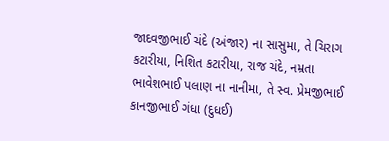જાદવજીભાઈ ચંદે (અંજાર) ના સાસુમા, તે ચિરાગ કટારીયા, નિશિત કટારીયા, રાજ ચંદે, નમ્રતા ભાવેશભાઈ પલાણ ના નાનીમા, તે સ્વ. પ્રેમજીભાઈ કાનજીભાઈ ગંધા (દુધઈ)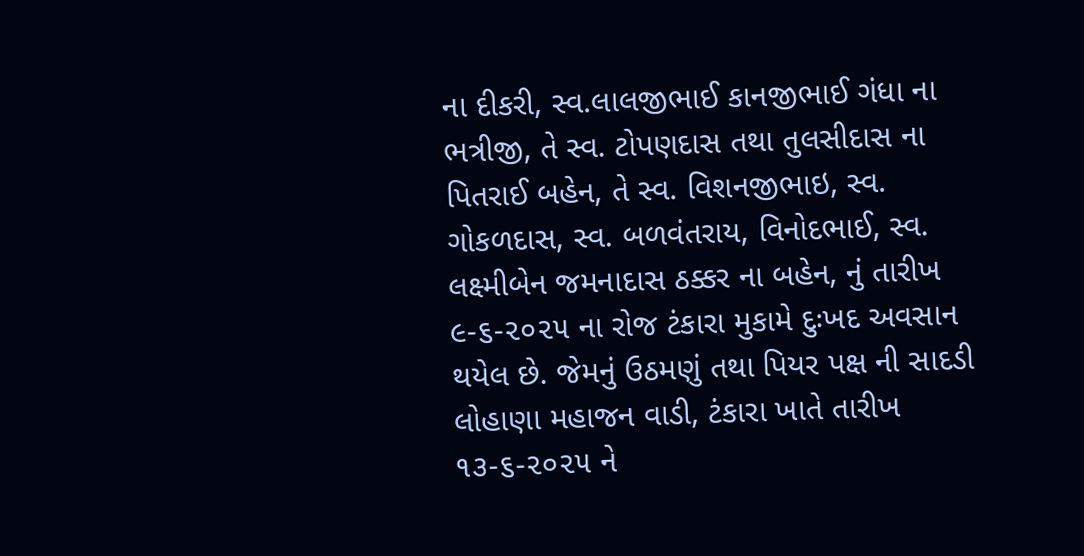ના દીકરી, સ્વ.લાલજીભાઈ કાનજીભાઈ ગંધા ના ભત્રીજી, તે સ્વ. ટોપણદાસ તથા તુલસીદાસ ના પિતરાઈ બહેન, તે સ્વ. વિશનજીભાઇ, સ્વ. ગોકળદાસ, સ્વ. બળવંતરાય, વિનોદભાઈ, સ્વ. લક્ષ્મીબેન જમનાદાસ ઠક્કર ના બહેન, નું તારીખ ૯-૬-૨૦૨૫ ના રોજ ટંકારા મુકામે દુઃખદ અવસાન થયેલ છે. જેમનું ઉઠમણું તથા પિયર પક્ષ ની સાદડી લોહાણા મહાજન વાડી, ટંકારા ખાતે તારીખ ૧૩-૬-૨૦૨૫ ને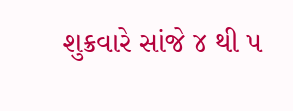શુક્રવારે સાંજે ૪ થી ૫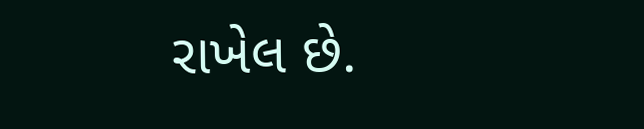રાખેલ છે.